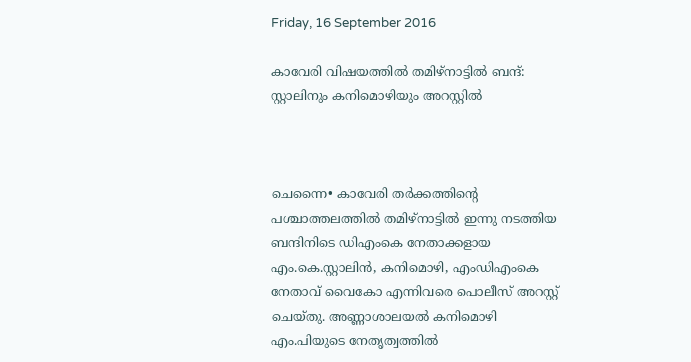Friday, 16 September 2016

കാവേരി വിഷയത്തില്‍ തമിഴ്നാട്ടില്‍ ബന്ദ്: സ്റ്റാലിനും കനിമൊഴിയും അറസ്റ്റില്‍



ചെന്നൈ• കാവേരി തര്‍ക്കത്തിന്റെ പശ്ചാത്തലത്തില്‍ തമിഴ്നാട്ടില്‍ ഇന്നു നടത്തിയ ബന്ദിനിടെ ഡിഎംകെ നേതാക്കളായ എം.കെ.സ്റ്റാലിന്‍, കനിമൊഴി, എം‍ഡിഎംകെ നേതാവ് വൈകോ എന്നിവരെ പൊലീസ് അറസ്റ്റ് ചെയ്തു. അണ്ണാശാലയല്‍ കനിമൊഴി എം.പിയുടെ നേതൃത്വത്തില്‍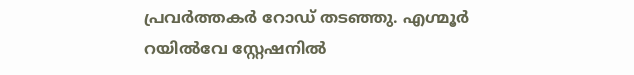പ്രവര്‍ത്തകര്‍ റോഡ് തടഞ്ഞു. എഗ്മൂര്‍ റയില്‍വേ സ്റ്റേഷനില്‍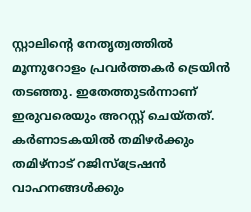സ്റ്റാലിന്റെ നേതൃത്വത്തില്‍ മൂന്നുറോളം പ്രവര്‍ത്തകര്‍ ട്രെയിന്‍ തടഞ്ഞു. ഇതേത്തുടര്‍ന്നാണ് ഇരുവരെയും അറസ്റ്റ് ചെയ്തത്. കര്‍ണാടകയില്‍ തമിഴര്‍ക്കും തമിഴ്നാട് റജിസ്ട്രേഷന്‍ വാഹനങ്ങള്‍ക്കും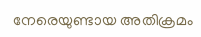നേരെയുണ്ടായ അതിക്രമം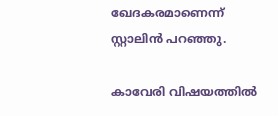ഖേദകരമാണെന്ന് സ്റ്റാലിന്‍ പറഞ്ഞു.

കാവേരി വിഷയത്തില്‍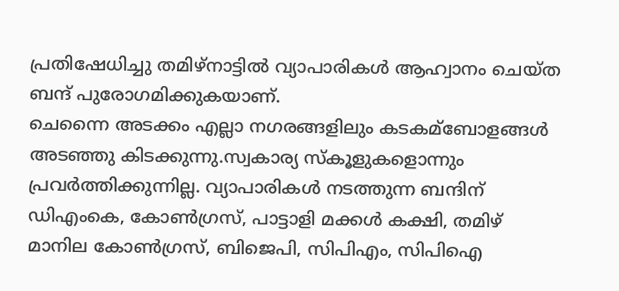പ്രതിഷേധിച്ചു തമിഴ്നാട്ടില്‍ വ്യാപാരികള്‍ ആഹ്വാനം ചെയ്ത ബന്ദ് പുരോഗമിക്കുകയാണ്.
ചെന്നൈ അടക്കം എല്ലാ നഗരങ്ങളിലും കടകമ്ബോളങ്ങള്‍ അടഞ്ഞു കിടക്കുന്നു.സ്വകാര്യ സ്കൂളുകളൊന്നും പ്രവര്‍ത്തിക്കുന്നില്ല. വ്യാപാരികള്‍ നടത്തുന്ന ബന്ദിന് ഡ‍ിഎംകെ, കോണ്‍ഗ്രസ്, പാട്ടാളി മക്കള്‍ കക്ഷി, തമിഴ് മാനില കോണ്‍ഗ്രസ്, ബിജെപി, സിപിഎം, സിപിഐ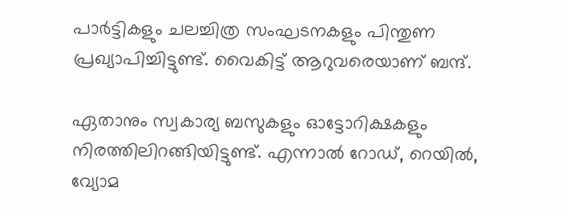പാര്‍ട്ടികളും ചലച്ചിത്ര സംഘടനകളും പിന്തുണ പ്രഖ്യാപിച്ചിട്ടുണ്ട്. വൈകിട്ട് ആറുവരെയാണ് ബന്ദ്.

ഏതാനും സ്വകാര്യ ബസുകളും ഓട്ടോറിക്ഷകളും നിരത്തിലിറങ്ങിയിട്ടുണ്ട്. എന്നാല്‍ റോഡ്, റെയില്‍, വ്യോമ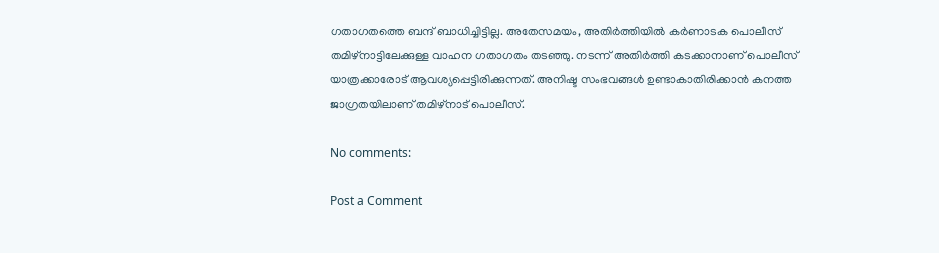ഗതാഗതത്തെ ബന്ദ് ബാധിച്ചിട്ടില്ല. അതേസമയം, അതിര്‍ത്തിയില്‍ കര്‍ണാടക പൊലീസ് തമിഴ്നാട്ടിലേക്കുള്ള വാഹന ഗതാഗതം തടഞ്ഞു. നടന്ന് അതിര്‍ത്തി കടക്കാനാണ് പൊലീസ് യാത്രക്കാരോട് ആവശ്യപ്പെട്ടിരിക്കുന്നത്. അനിഷ്ട സംഭവങ്ങള്‍ ഉണ്ടാകാതിരിക്കാന്‍ കനത്ത ജാഗ്രതയിലാണ് തമിഴ്നാട് പൊലീസ്.

No comments:

Post a Comment